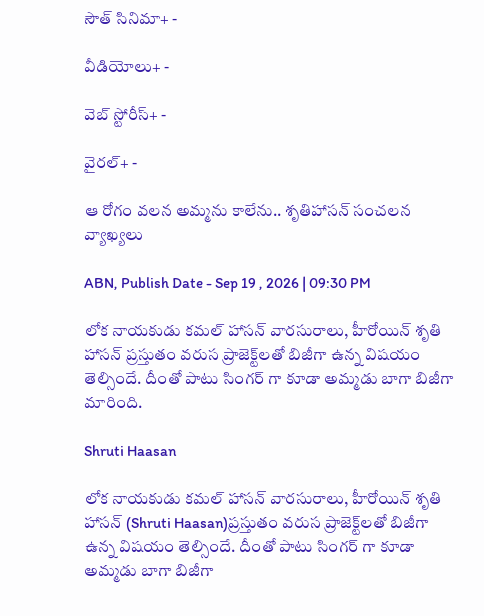సౌత్ సినిమా+ -

వీడియోలు+ -

వెబ్ స్టోరీస్+ -

వైరల్+ -

ఆ రోగం వలన అమ్మను కాలేను.. శృతిహాసన్ సంచలన వ్యాఖ్యలు

ABN, Publish Date - Sep 19 , 2026 | 09:30 PM

లోక నాయకుడు కమల్ హాసన్ వారసురాలు, హీరోయిన్ శృతి హాసన్ ప్రస్తుతం వరుస ప్రాజెక్ట్‌లతో బిజీగా ఉన్న విషయం తెల్సిందే. దీంతో పాటు సింగర్ గా కూడా అమ్మడు బాగా బిజీగా మారింది.

Shruti Haasan

లోక నాయకుడు కమల్ హాసన్ వారసురాలు, హీరోయిన్ శృతి హాసన్ (Shruti Haasan)ప్రస్తుతం వరుస ప్రాజెక్ట్‌లతో బిజీగా ఉన్న విషయం తెల్సిందే. దీంతో పాటు సింగర్ గా కూడా అమ్మడు బాగా బిజీగా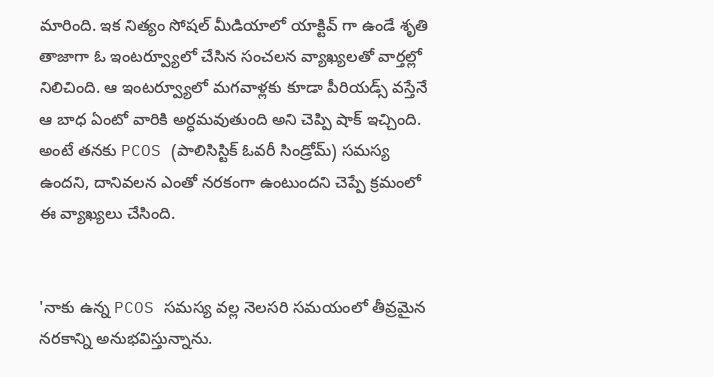మారింది. ఇక నిత్యం సోషల్ మీడియాలో యాక్టివ్ గా ఉండే శృతి తాజాగా ఓ ఇంటర్వ్యూలో చేసిన సంచలన వ్యాఖ్యలతో వార్తల్లో నిలిచింది. ఆ ఇంటర్వ్యూలో మగవాళ్లకు కూడా పీరియడ్స్ వస్తేనే ఆ బాధ ఏంటో వారికి అర్ధమవుతుంది అని చెప్పి షాక్ ఇచ్చింది. అంటే తనకు PCOS (పాలిసిస్టిక్ ఓవరీ సిండ్రోమ్) సమస్య ఉందని, దానివలన ఎంతో నరకంగా ఉంటుందని చెప్పే క్రమంలో ఈ వ్యాఖ్యలు చేసింది.


'నాకు ఉన్న PCOS సమస్య వల్ల నెలసరి సమయంలో తీవ్రమైన నరకాన్ని అనుభవిస్తున్నాను.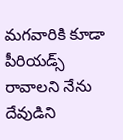మగవారికి కూడా పీరియడ్స్ రావాలని నేను దేవుడిని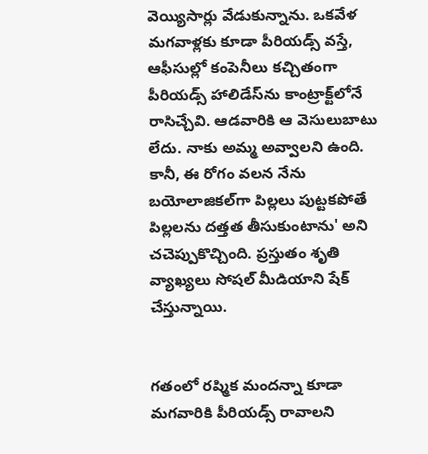వెయ్యిసార్లు వేడుకున్నాను. ఒకవేళ మగవాళ్లకు కూడా పీరియడ్స్ వస్తే, ఆఫీసుల్లో కంపెనీలు కచ్చితంగా పీరియడ్స్ హాలిడేస్‌ను కాంట్రాక్ట్‌లోనే రాసిచ్చేవి. ఆడవారికి ఆ వెసులుబాటు లేదు. నాకు అమ్మ అవ్వాలని ఉంది. కానీ, ఈ రోగం వలన నేను బయోలాజికల్‌గా పిల్లలు పుట్టకపోతే పిల్లలను దత్తత తీసుకుంటాను' అని చచెప్పుకొచ్చింది. ప్రస్తుతం శృతి వ్యాఖ్యలు సోషల్ మీడియాని షేక్ చేస్తున్నాయి.


గతంలో రష్మిక మందన్నా కూడా మగవారికి పీరియడ్స్ రావాలని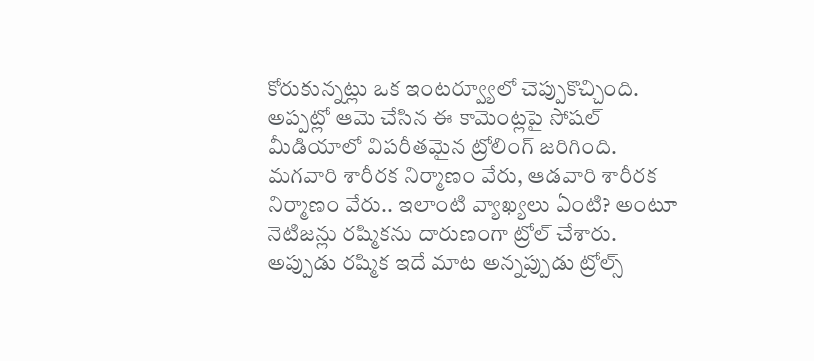కోరుకున్నట్లు ఒక ఇంటర్వ్యూలో చెప్పుకొచ్చింది. అప్పట్లో ఆమె చేసిన ఈ కామెంట్లపై సోషల్ మీడియాలో విపరీతమైన ట్రోలింగ్ జరిగింది. మగవారి శారీరక నిర్మాణం వేరు, ఆడవారి శారీరక నిర్మాణం వేరు.. ఇలాంటి వ్యాఖ్యలు ఏంటి? అంటూ నెటిజన్లు రష్మికను దారుణంగా ట్రోల్ చేశారు. అప్పుడు రష్మిక ఇదే మాట అన్నప్పుడు ట్రోల్స్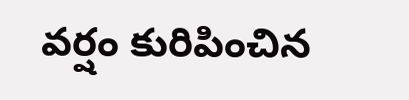వర్షం కురిపించిన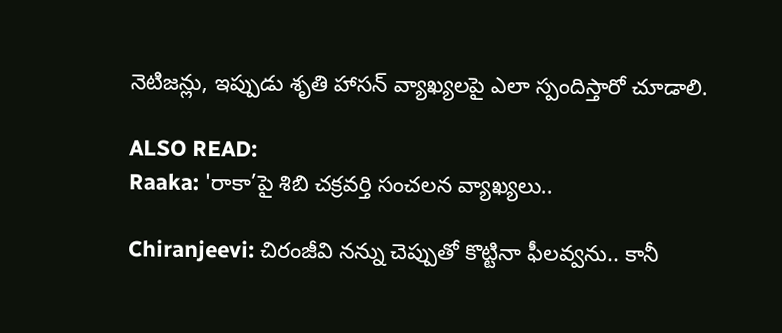నెటిజన్లు, ఇప్పుడు శృతి హాసన్ వ్యాఖ్యలపై ఎలా స్పందిస్తారో చూడాలి.

ALSO READ:
Raaka: 'రాకా’పై శిబి చక్రవర్తి సంచలన వ్యాఖ్యలు..

Chiranjeevi: చిరంజీవి నన్ను చెప్పుతో కొట్టినా ఫీలవ్వను.. కానీ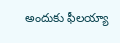అందుకు ఫీలయ్యా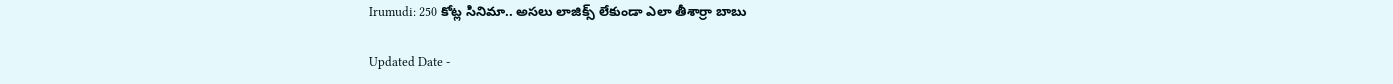Irumudi: 250 కోట్ల సినిమా.. అసలు లాజిక్స్ లేకుండా ఎలా తీశార్రా బాబు

Updated Date -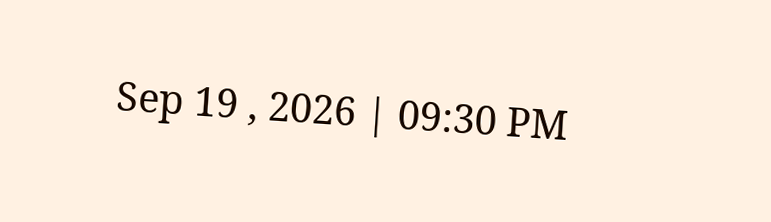Sep 19 , 2026 | 09:30 PM